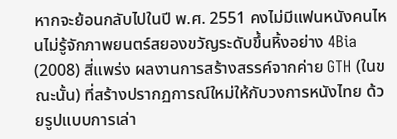หากจะย้อนกลับไปในปี พ.ศ. 2551 คงไม่มีแฟนหนังคนไหนไม่รู้จักภาพยนตร์สยองขวัญระดับขึ้นหิ้งอย่าง 4Bia (2008) สี่แพร่ง ผลงานการสร้างสรรค์จากค่าย GTH (ในขณะนั้น) ที่สร้างปรากฏการณ์ใหม่ให้กับวงการหนังไทย ด้วยรูปแบบการเล่า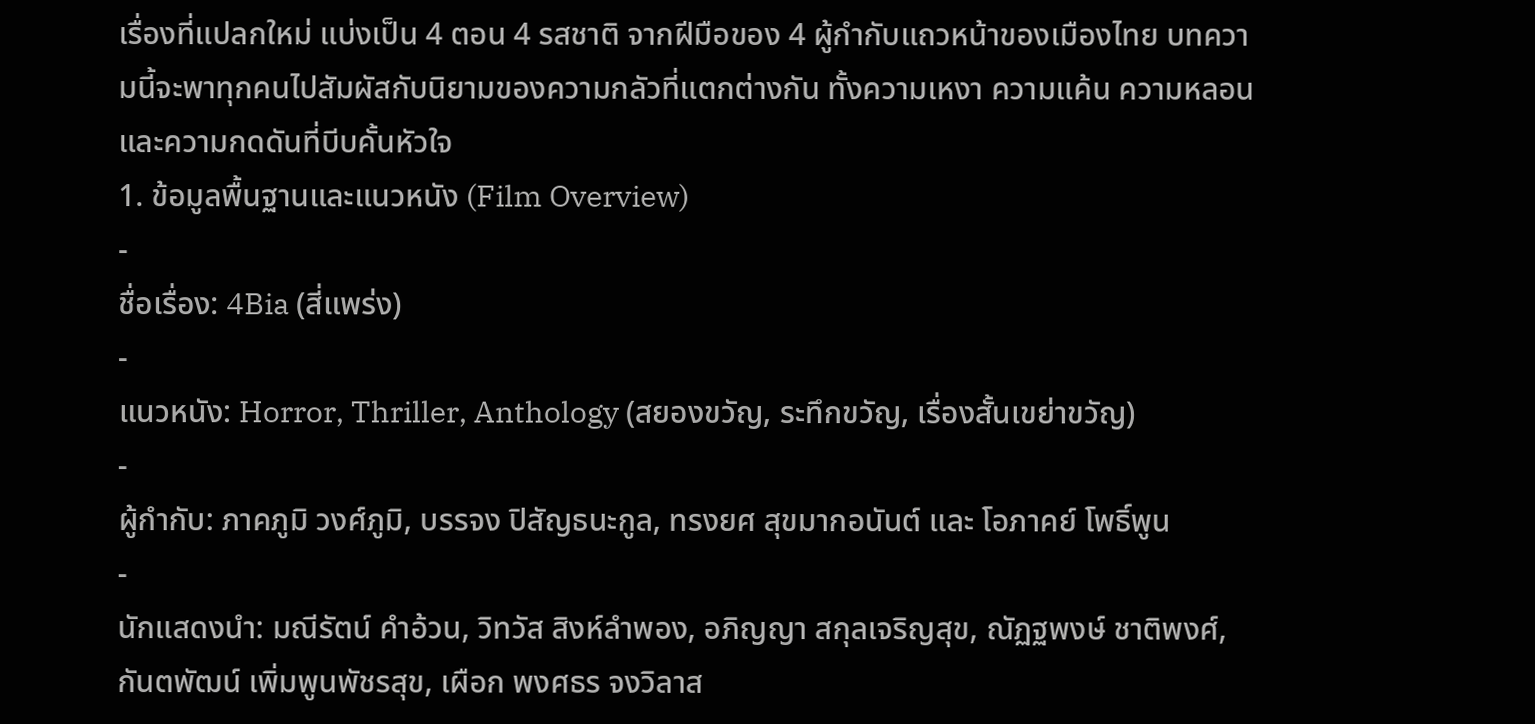เรื่องที่แปลกใหม่ แบ่งเป็น 4 ตอน 4 รสชาติ จากฝีมือของ 4 ผู้กำกับแถวหน้าของเมืองไทย บทความนี้จะพาทุกคนไปสัมผัสกับนิยามของความกลัวที่แตกต่างกัน ทั้งความเหงา ความแค้น ความหลอน และความกดดันที่บีบคั้นหัวใจ
1. ข้อมูลพื้นฐานและแนวหนัง (Film Overview)
-
ชื่อเรื่อง: 4Bia (สี่แพร่ง)
-
แนวหนัง: Horror, Thriller, Anthology (สยองขวัญ, ระทึกขวัญ, เรื่องสั้นเขย่าขวัญ)
-
ผู้กำกับ: ภาคภูมิ วงศ์ภูมิ, บรรจง ปิสัญธนะกูล, ทรงยศ สุขมากอนันต์ และ โอภาคย์ โพธิ์พูน
-
นักแสดงนำ: มณีรัตน์ คำอ้วน, วิทวัส สิงห์ลำพอง, อภิญญา สกุลเจริญสุข, ณัฏฐพงษ์ ชาติพงศ์, กันตพัฒน์ เพิ่มพูนพัชรสุข, เผือก พงศธร จงวิลาส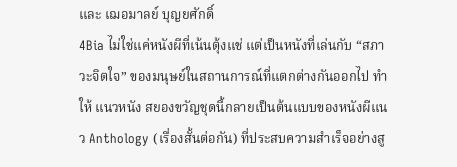และ เฌอมาลย์ บุญยศักดิ์
4Bia ไม่ใช่แค่หนังผีที่เน้นตุ้งแช่ แต่เป็นหนังที่เล่นกับ “สภาวะจิตใจ” ของมนุษย์ในสถานการณ์ที่แตกต่างกันออกไป ทำให้ แนวหนัง สยองขวัญชุดนี้กลายเป็นต้นแบบของหนังผีแนว Anthology (เรื่องสั้นต่อกัน) ที่ประสบความสำเร็จอย่างสู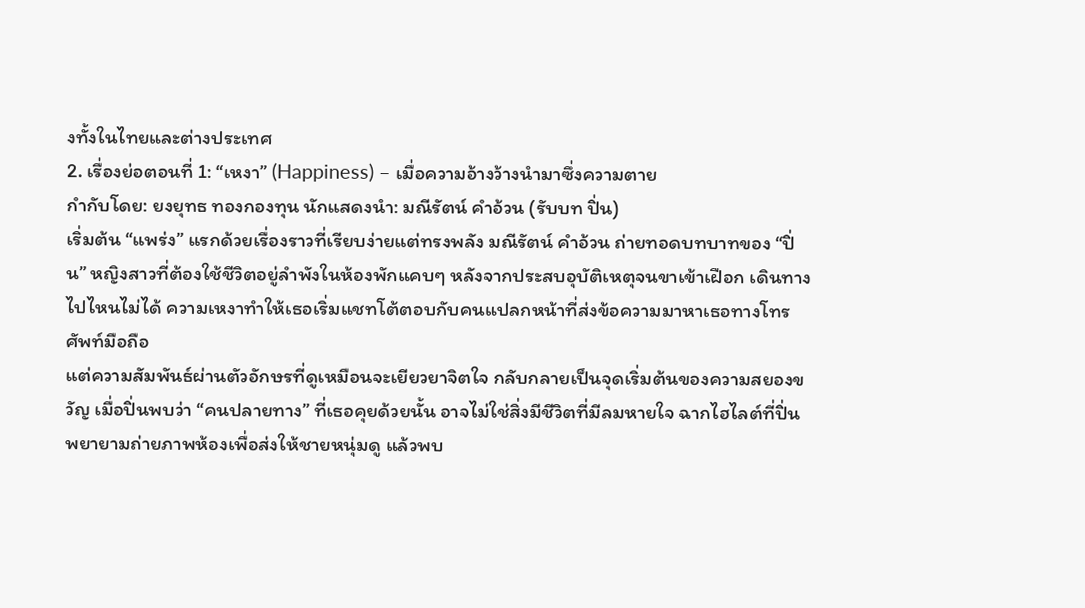งทั้งในไทยและต่างประเทศ
2. เรื่องย่อตอนที่ 1: “เหงา” (Happiness) – เมื่อความอ้างว้างนำมาซึ่งความตาย
กำกับโดย: ยงยุทธ ทองกองทุน นักแสดงนำ: มณีรัตน์ คำอ้วน (รับบท ปิ่น)
เริ่มต้น “แพร่ง” แรกด้วยเรื่องราวที่เรียบง่ายแต่ทรงพลัง มณีรัตน์ คำอ้วน ถ่ายทอดบทบาทของ “ปิ่น” หญิงสาวที่ต้องใช้ชีวิตอยู่ลำพังในห้องพักแคบๆ หลังจากประสบอุบัติเหตุจนขาเข้าเฝือก เดินทางไปไหนไม่ได้ ความเหงาทำให้เธอเริ่มแชทโต้ตอบกับคนแปลกหน้าที่ส่งข้อความมาหาเธอทางโทรศัพท์มือถือ
แต่ความสัมพันธ์ผ่านตัวอักษรที่ดูเหมือนจะเยียวยาจิตใจ กลับกลายเป็นจุดเริ่มต้นของความสยองขวัญ เมื่อปิ่นพบว่า “คนปลายทาง” ที่เธอคุยด้วยนั้น อาจไม่ใช่สิ่งมีชีวิตที่มีลมหายใจ ฉากไฮไลต์ที่ปิ่นพยายามถ่ายภาพห้องเพื่อส่งให้ชายหนุ่มดู แล้วพบ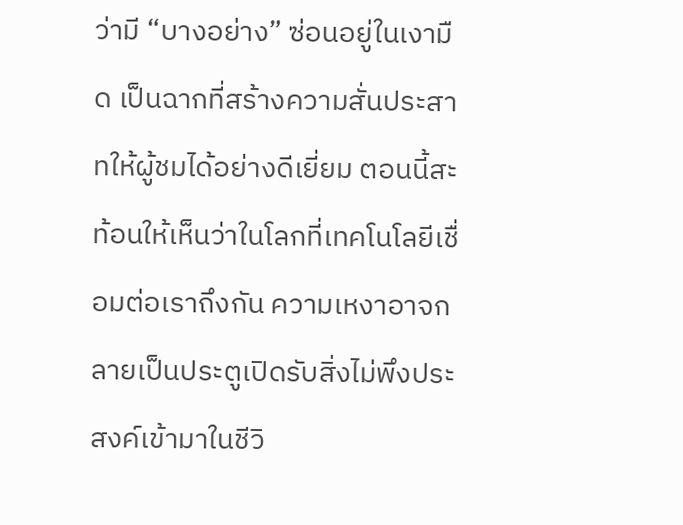ว่ามี “บางอย่าง” ซ่อนอยู่ในเงามืด เป็นฉากที่สร้างความสั่นประสาทให้ผู้ชมได้อย่างดีเยี่ยม ตอนนี้สะท้อนให้เห็นว่าในโลกที่เทคโนโลยีเชื่อมต่อเราถึงกัน ความเหงาอาจกลายเป็นประตูเปิดรับสิ่งไม่พึงประสงค์เข้ามาในชีวิ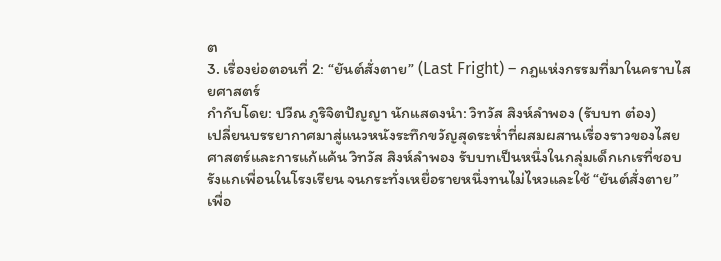ต
3. เรื่องย่อตอนที่ 2: “ยันต์สั่งตาย” (Last Fright) – กฎแห่งกรรมที่มาในคราบไสยศาสตร์
กำกับโดย: ปวีณ ภูริจิตปัญญา นักแสดงนำ: วิทวัส สิงห์ลำพอง (รับบท ต๋อง)
เปลี่ยนบรรยากาศมาสู่แนวหนังระทึกขวัญสุดระห่ำที่ผสมผสานเรื่องราวของไสยศาสตร์และการแก้แค้น วิทวัส สิงห์ลำพอง รับบทเป็นหนึ่งในกลุ่มเด็กเกเรที่ชอบรังแกเพื่อนในโรงเรียน จนกระทั่งเหยื่อรายหนึ่งทนไม่ไหวและใช้ “ยันต์สั่งตาย” เพื่อ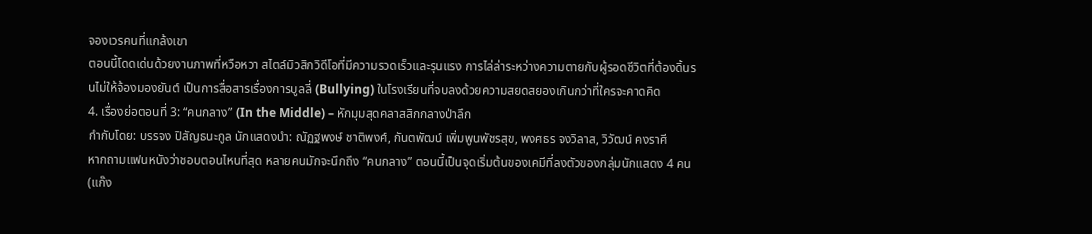จองเวรคนที่แกล้งเขา
ตอนนี้โดดเด่นด้วยงานภาพที่หวือหวา สไตล์มิวสิกวิดีโอที่มีความรวดเร็วและรุนแรง การไล่ล่าระหว่างความตายกับผู้รอดชีวิตที่ต้องดิ้นรนไม่ให้จ้องมองยันต์ เป็นการสื่อสารเรื่องการบูลลี่ (Bullying) ในโรงเรียนที่จบลงด้วยความสยดสยองเกินกว่าที่ใครจะคาดคิด
4. เรื่องย่อตอนที่ 3: “คนกลาง” (In the Middle) – หักมุมสุดคลาสสิกกลางป่าลึก
กำกับโดย: บรรจง ปิสัญธนะกูล นักแสดงนำ: ณัฏฐพงษ์ ชาติพงศ์, กันตพัฒน์ เพิ่มพูนพัชรสุข, พงศธร จงวิลาส, วิวัฒน์ คงราศี
หากถามแฟนหนังว่าชอบตอนไหนที่สุด หลายคนมักจะนึกถึง “คนกลาง” ตอนนี้เป็นจุดเริ่มต้นของเคมีที่ลงตัวของกลุ่มนักแสดง 4 คน (แก๊ง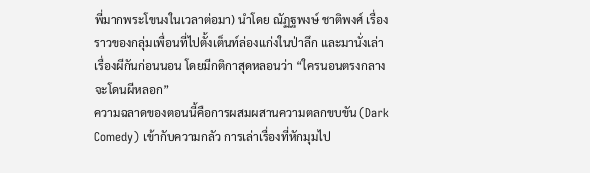พี่มากพระโขนงในเวลาต่อมา) นำโดย ณัฏฐพงษ์ ชาติพงศ์ เรื่องราวของกลุ่มเพื่อนที่ไปตั้งเต็นท์ล่องแก่งในป่าลึก และมานั่งเล่าเรื่องผีกันก่อนนอน โดยมีกติกาสุดหลอนว่า “ใครนอนตรงกลางจะโดนผีหลอก”
ความฉลาดของตอนนี้คือการผสมผสานความตลกขบขัน (Dark Comedy) เข้ากับความกลัว การเล่าเรื่องที่หักมุมไป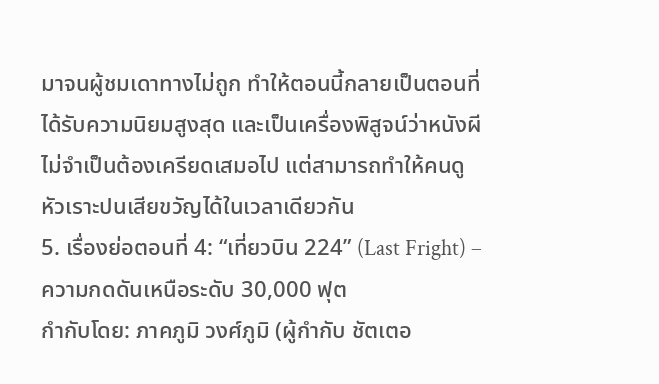มาจนผู้ชมเดาทางไม่ถูก ทำให้ตอนนี้กลายเป็นตอนที่ได้รับความนิยมสูงสุด และเป็นเครื่องพิสูจน์ว่าหนังผีไม่จำเป็นต้องเครียดเสมอไป แต่สามารถทำให้คนดูหัวเราะปนเสียขวัญได้ในเวลาเดียวกัน
5. เรื่องย่อตอนที่ 4: “เที่ยวบิน 224” (Last Fright) – ความกดดันเหนือระดับ 30,000 ฟุต
กำกับโดย: ภาคภูมิ วงศ์ภูมิ (ผู้กำกับ ชัตเตอ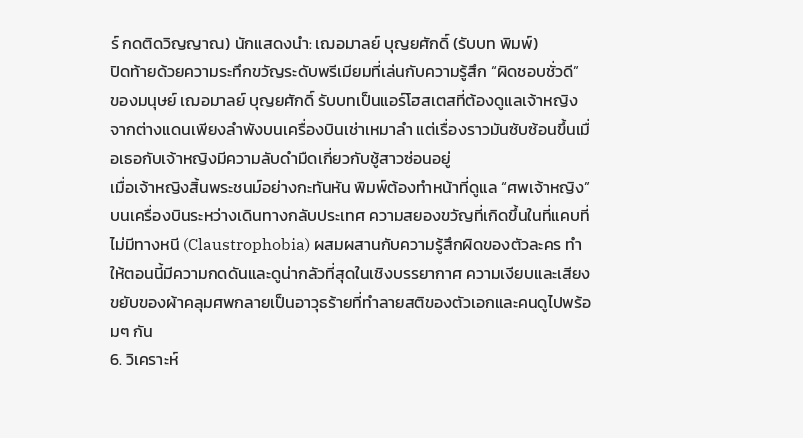ร์ กดติดวิญญาณ) นักแสดงนำ: เฌอมาลย์ บุญยศักดิ์ (รับบท พิมพ์)
ปิดท้ายด้วยความระทึกขวัญระดับพรีเมียมที่เล่นกับความรู้สึก “ผิดชอบชั่วดี” ของมนุษย์ เฌอมาลย์ บุญยศักดิ์ รับบทเป็นแอร์โฮสเตสที่ต้องดูแลเจ้าหญิงจากต่างแดนเพียงลำพังบนเครื่องบินเช่าเหมาลำ แต่เรื่องราวมันซับซ้อนขึ้นเมื่อเธอกับเจ้าหญิงมีความลับดำมืดเกี่ยวกับชู้สาวซ่อนอยู่
เมื่อเจ้าหญิงสิ้นพระชนม์อย่างกะทันหัน พิมพ์ต้องทำหน้าที่ดูแล “ศพเจ้าหญิง” บนเครื่องบินระหว่างเดินทางกลับประเทศ ความสยองขวัญที่เกิดขึ้นในที่แคบที่ไม่มีทางหนี (Claustrophobia) ผสมผสานกับความรู้สึกผิดของตัวละคร ทำให้ตอนนี้มีความกดดันและดูน่ากลัวที่สุดในเชิงบรรยากาศ ความเงียบและเสียงขยับของผ้าคลุมศพกลายเป็นอาวุธร้ายที่ทำลายสติของตัวเอกและคนดูไปพร้อมๆ กัน
6. วิเคราะห์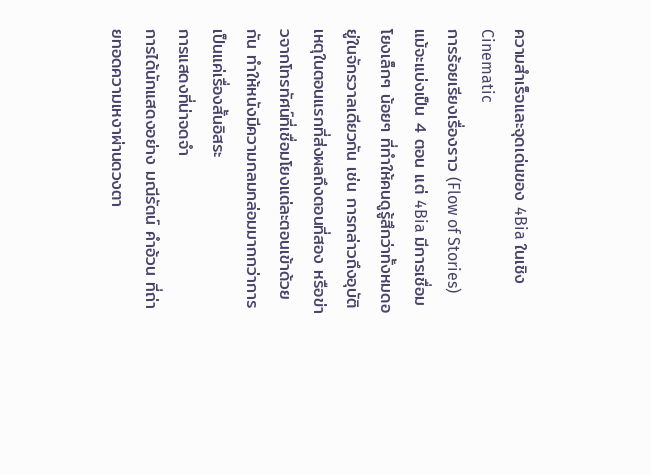ความสำเร็จและจุดเด่นของ 4Bia ในเชิง Cinematic
การร้อยเรียงเรื่องราว (Flow of Stories)
แม้จะแบ่งเป็น 4 ตอน แต่ 4Bia มีการเชื่อมโยงเล็กๆ น้อยๆ ที่ทำให้คนดูรู้สึกว่าทั้งหมดอยู่ในจักรวาลเดียวกัน เช่น การกล่าวถึงอุบัติเหตุในตอนแรกที่ส่งผลถึงตอนที่สอง หรือข่าวจากโทรทัศน์ที่เชื่อมโยงแต่ละตอนเข้าด้วยกัน ทำให้หนังมีความกลมกล่อมมากกว่าการเป็นแค่เรื่องสั้นอิสระ
การแสดงที่น่าจดจำ
การได้นักแสดงอย่าง มณีรัตน์ คำอ้วน ที่ถ่ายทอดความเหงาผ่านดวงตา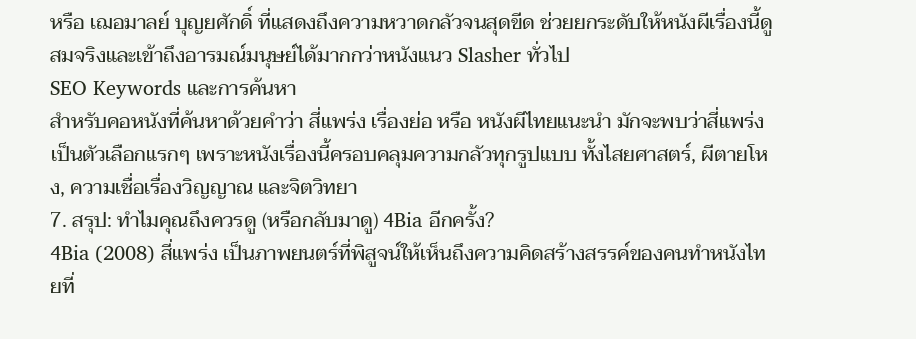หรือ เฌอมาลย์ บุญยศักดิ์ ที่แสดงถึงความหวาดกลัวจนสุดขีด ช่วยยกระดับให้หนังผีเรื่องนี้ดูสมจริงและเข้าถึงอารมณ์มนุษย์ได้มากกว่าหนังแนว Slasher ทั่วไป
SEO Keywords และการค้นหา
สำหรับคอหนังที่ค้นหาด้วยคำว่า สี่แพร่ง เรื่องย่อ หรือ หนังผีไทยแนะนำ มักจะพบว่าสี่แพร่งเป็นตัวเลือกแรกๆ เพราะหนังเรื่องนี้ครอบคลุมความกลัวทุกรูปแบบ ทั้งไสยศาสตร์, ผีตายโหง, ความเชื่อเรื่องวิญญาณ และจิตวิทยา
7. สรุป: ทำไมคุณถึงควรดู (หรือกลับมาดู) 4Bia อีกครั้ง?
4Bia (2008) สี่แพร่ง เป็นภาพยนตร์ที่พิสูจน์ให้เห็นถึงความคิดสร้างสรรค์ของคนทำหนังไทยที่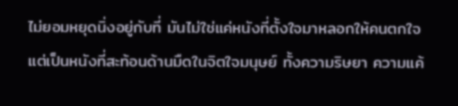ไม่ยอมหยุดนิ่งอยู่กับที่ มันไม่ใช่แค่หนังที่ตั้งใจมาหลอกให้คนตกใจ แต่เป็นหนังที่สะท้อนด้านมืดในจิตใจมนุษย์ ทั้งความริษยา ความแค้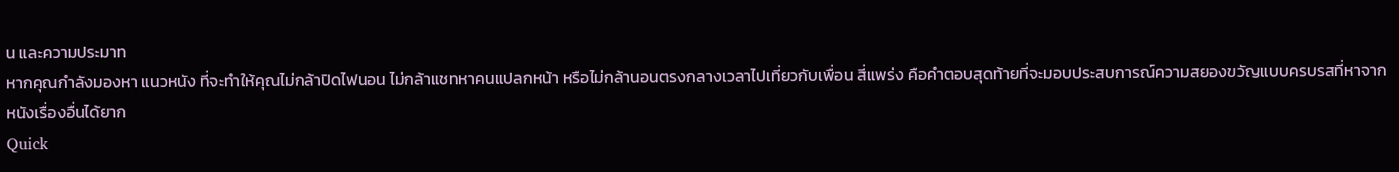น และความประมาท
หากคุณกำลังมองหา แนวหนัง ที่จะทำให้คุณไม่กล้าปิดไฟนอน ไม่กล้าแชทหาคนแปลกหน้า หรือไม่กล้านอนตรงกลางเวลาไปเที่ยวกับเพื่อน สี่แพร่ง คือคำตอบสุดท้ายที่จะมอบประสบการณ์ความสยองขวัญแบบครบรสที่หาจากหนังเรื่องอื่นได้ยาก
Quick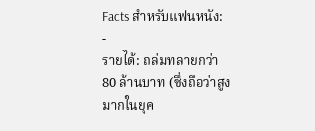Facts สำหรับแฟนหนัง:
-
รายได้: ถล่มทลายกว่า 80 ล้านบาท (ซึ่งถือว่าสูงมากในยุค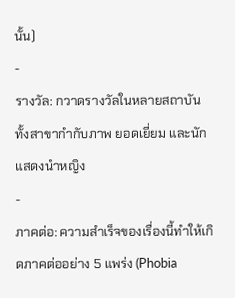นั้น)
-
รางวัล: กวาดรางวัลในหลายสถาบัน ทั้งสาขากำกับภาพ ยอดเยี่ยม และนักแสดงนำหญิง
-
ภาคต่อ: ความสำเร็จของเรื่องนี้ทำให้เกิดภาคต่ออย่าง 5 แพร่ง (Phobia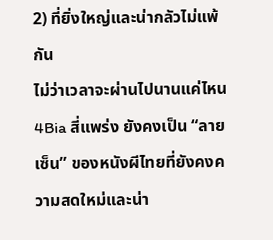2) ที่ยิ่งใหญ่และน่ากลัวไม่แพ้กัน
ไม่ว่าเวลาจะผ่านไปนานแค่ไหน 4Bia สี่แพร่ง ยังคงเป็น “ลายเซ็น” ของหนังผีไทยที่ยังคงความสดใหม่และน่า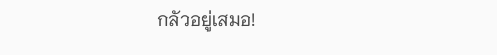กลัวอยู่เสมอ!